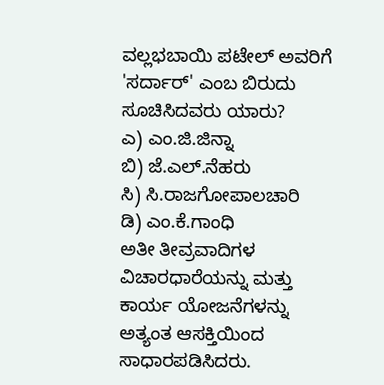ವಲ್ಲಭಬಾಯಿ ಪಟೇಲ್ ಅವರಿಗೆ 'ಸರ್ದಾರ್' ಎಂಬ ಬಿರುದು ಸೂಚಿಸಿದವರು ಯಾರು?
ಎ) ಎಂ.ಜಿ.ಜಿನ್ನಾ
ಬಿ) ಜೆ.ಎಲ್.ನೆಹರು
ಸಿ) ಸಿ.ರಾಜಗೋಪಾಲಚಾರಿ
ಡಿ) ಎಂ.ಕೆ.ಗಾಂಧಿ
ಅತೀ ತೀವ್ರವಾದಿಗಳ ವಿಚಾರಧಾರೆಯನ್ನು ಮತ್ತು ಕಾರ್ಯ ಯೋಜನೆಗಳನ್ನು ಅತ್ಯಂತ ಆಸಕ್ತಿಯಿಂದ ಸಾಧಾರಪಡಿಸಿದರು.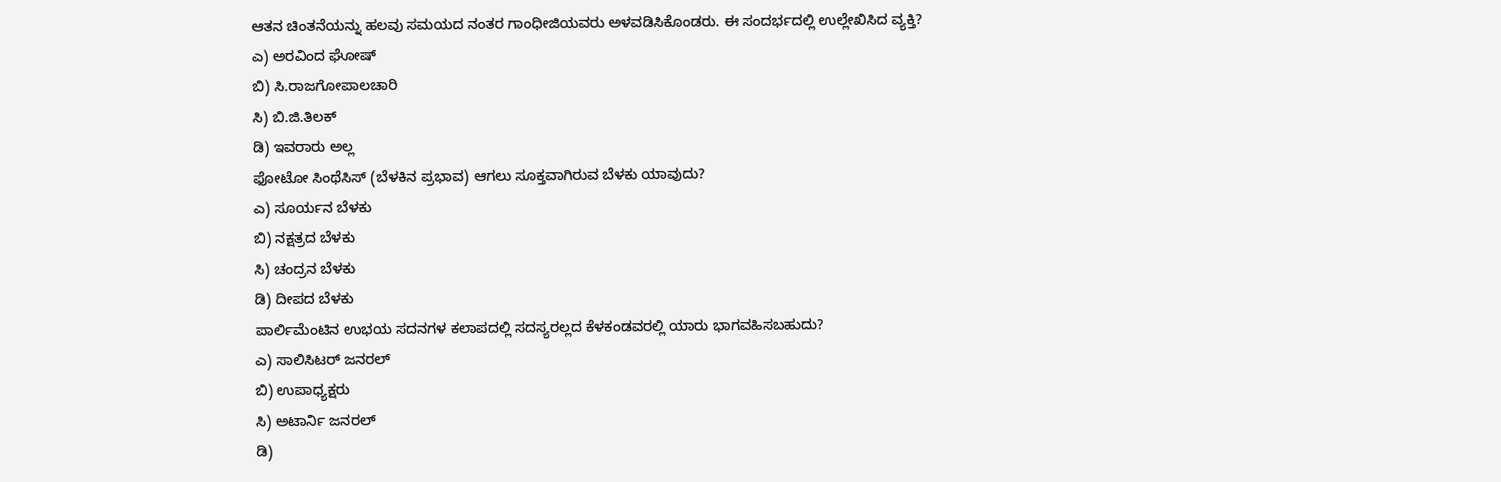ಆತನ ಚಿಂತನೆಯನ್ನು ಹಲವು ಸಮಯದ ನಂತರ ಗಾಂಧೀಜಿಯವರು ಅಳವಡಿಸಿಕೊಂಡರು. ಈ ಸಂದರ್ಭದಲ್ಲಿ ಉಲ್ಲೇಖಿಸಿದ ವ್ಯಕ್ತಿ?
ಎ) ಅರವಿಂದ ಘೋಷ್
ಬಿ) ಸಿ.ರಾಜಗೋಪಾಲಚಾರಿ
ಸಿ) ಬಿ.ಜಿ.ತಿಲಕ್
ಡಿ) ಇವರಾರು ಅಲ್ಲ
ಫೋಟೋ ಸಿಂಥೆಸಿಸ್ (ಬೆಳಕಿನ ಪ್ರಭಾವ) ಆಗಲು ಸೂಕ್ತವಾಗಿರುವ ಬೆಳಕು ಯಾವುದು?
ಎ) ಸೂರ್ಯನ ಬೆಳಕು
ಬಿ) ನಕ್ಷತ್ರದ ಬೆಳಕು
ಸಿ) ಚಂದ್ರನ ಬೆಳಕು
ಡಿ) ದೀಪದ ಬೆಳಕು
ಪಾರ್ಲಿಮೆಂಟಿನ ಉಭಯ ಸದನಗಳ ಕಲಾಪದಲ್ಲಿ ಸದಸ್ಯರಲ್ಲದ ಕೆಳಕಂಡವರಲ್ಲಿ ಯಾರು ಭಾಗವಹಿಸಬಹುದು?
ಎ) ಸಾಲಿಸಿಟರ್ ಜನರಲ್
ಬಿ) ಉಪಾಧ್ಯಕ್ಷರು
ಸಿ) ಅಟಾರ್ನಿ ಜನರಲ್
ಡಿ)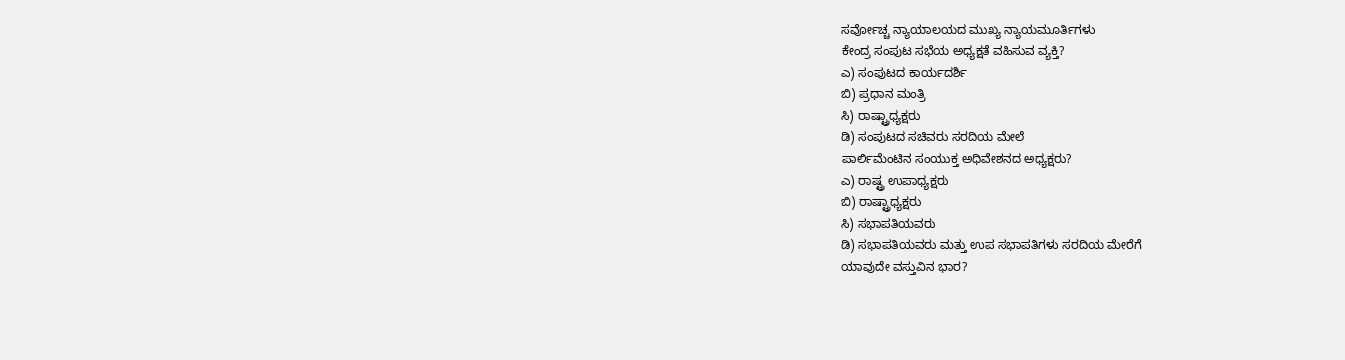ಸರ್ವೋಚ್ಚ ನ್ಯಾಯಾಲಯದ ಮುಖ್ಯ ನ್ಯಾಯಮೂರ್ತಿಗಳು
ಕೇಂದ್ರ ಸಂಪುಟ ಸಭೆಯ ಅಧ್ಯಕ್ಷತೆ ವಹಿಸುವ ವ್ಯಕ್ತಿ?
ಎ) ಸಂಪುಟದ ಕಾರ್ಯದರ್ಶಿ
ಬಿ) ಪ್ರಧಾನ ಮಂತ್ರಿ
ಸಿ) ರಾಷ್ಟ್ರಾಧ್ಯಕ್ಷರು
ಡಿ) ಸಂಪುಟದ ಸಚಿವರು ಸರದಿಯ ಮೇಲೆ
ಪಾರ್ಲಿಮೆಂಟಿನ ಸಂಯುಕ್ತ ಅಧಿವೇಶನದ ಅಧ್ಯಕ್ಷರು?
ಎ) ರಾಷ್ಟ್ರ ಉಪಾಧ್ಯಕ್ಷರು
ಬಿ) ರಾಷ್ಟ್ರಾಧ್ಯಕ್ಷರು
ಸಿ) ಸಭಾಪತಿಯವರು
ಡಿ) ಸಭಾಪತಿಯವರು ಮತ್ತು ಉಪ ಸಭಾಪತಿಗಳು ಸರದಿಯ ಮೇರೆಗೆ
ಯಾವುದೇ ವಸ್ತುವಿನ ಭಾರ?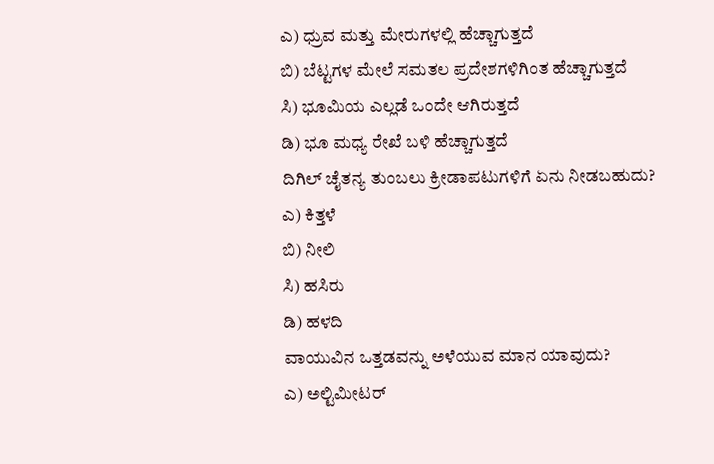ಎ) ಧ್ರುವ ಮತ್ತು ಮೇರುಗಳಲ್ಲಿ ಹೆಚ್ಚಾಗುತ್ತದೆ
ಬಿ) ಬೆಟ್ಟಗಳ ಮೇಲೆ ಸಮತಲ ಪ್ರದೇಶಗಳಿಗಿಂತ ಹೆಚ್ಚಾಗುತ್ತದೆ
ಸಿ) ಭೂಮಿಯ ಎಲ್ಲಡೆ ಒಂದೇ ಆಗಿರುತ್ತದೆ
ಡಿ) ಭೂ ಮಧ್ಯ ರೇಖೆ ಬಳಿ ಹೆಚ್ಚಾಗುತ್ತದೆ
ದಿಗಿಲ್ ಚೈತನ್ಯ ತುಂಬಲು ಕ್ರೀಡಾಪಟುಗಳಿಗೆ ಏನು ನೀಡಬಹುದು?
ಎ) ಕಿತ್ತಳೆ
ಬಿ) ನೀಲಿ
ಸಿ) ಹಸಿರು
ಡಿ) ಹಳದಿ
ವಾಯುವಿನ ಒತ್ತಡವನ್ನು ಅಳೆಯುವ ಮಾನ ಯಾವುದು?
ಎ) ಅಲ್ಟಿಮೀಟರ್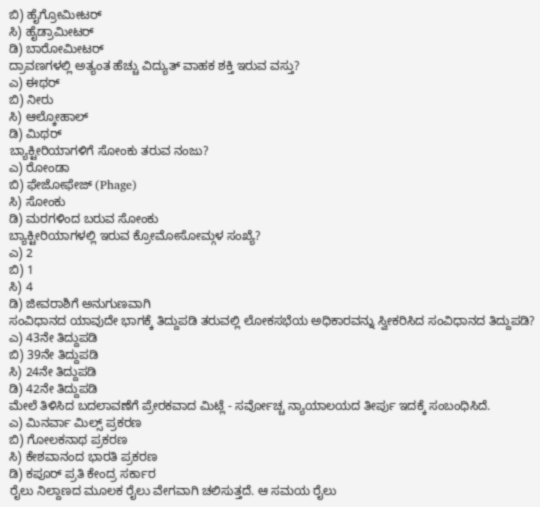ಬಿ) ಹೈಗ್ರೋಮೀಟರ್
ಸಿ) ಹೈಡ್ರಾಮೀಟರ್
ಡಿ) ಬಾರೋಮೀಟರ್
ದ್ರಾವಣಗಳಲ್ಲಿ ಅತ್ಯಂತ ಹೆಚ್ಚು ವಿದ್ಯುತ್ ವಾಹಕ ಶಕ್ತಿ ಇರುವ ವಸ್ತು?
ಎ) ಈಥರ್
ಬಿ) ನೀರು
ಸಿ) ಆಲ್ಕೋಹಾಲ್
ಡಿ) ಮಿಥರ್
ಬ್ಯಾಕ್ಟೀರಿಯಾಗಳಿಗೆ ಸೋಂಕು ತರುವ ನಂಜು?
ಎ) ರೇೂಂಡಾ
ಬಿ) ಫೇಜೋಫೇಜ್ (Phage)
ಸಿ) ಸೋಂಕು
ಡಿ) ಮರಗಳಿಂದ ಬರುವ ಸೋಂಕು
ಬ್ಯಾಕ್ಟೀರಿಯಾಗಳಲ್ಲಿ ಇರುವ ಕ್ರೋಮೋಸೋಮ್ಗಳ ಸಂಖ್ಯೆ?
ಎ) 2
ಬಿ) 1
ಸಿ) 4
ಡಿ) ಜೀವರಾಶಿಗೆ ಅನುಗುಣವಾಗಿ
ಸಂವಿಧಾನದ ಯಾವುದೇ ಭಾಗಕ್ಕೆ ತಿದ್ದುಪಡಿ ತರುವಲ್ಲಿ ಲೋಕಸಭೆಯ ಅಧಿಕಾರವನ್ನು ಸ್ವೀಕರಿಸಿದ ಸಂವಿಧಾನದ ತಿದ್ದುಪಡಿ?
ಎ) 43ನೇ ತಿದ್ದುಪಡಿ
ಬಿ) 39ನೇ ತಿದ್ದುಪಡಿ
ಸಿ) 24ನೇ ತಿದ್ದುಪಡಿ
ಡಿ) 42ನೇ ತಿದ್ದುಪಡಿ
ಮೇಲೆ ತಿಳಿಸಿದ ಬದಲಾವಣೆಗೆ ಪ್ರೇರಕವಾದ ಮಿಟ್ಲೆ - ಸರ್ವೋಚ್ಚ ನ್ಯಾಯಾಲಯದ ತೀರ್ಪು ಇದಕ್ಕೆ ಸಂಬಂಧಿಸಿದೆ.
ಎ) ಮಿನರ್ವಾ ಮಿಲ್ಸ್ ಪ್ರಕರಣ
ಬಿ) ಗೋಲಕನಾಥ ಪ್ರಕರಣ
ಸಿ) ಕೇಶವಾನಂದ ಭಾರತಿ ಪ್ರಕರಣ
ಡಿ) ಕಪೂರ್ ಪ್ರತಿ ಕೇಂದ್ರ ಸರ್ಕಾರ
ರೈಲು ನಿಲ್ದಾಣದ ಮೂಲಕ ರೈಲು ವೇಗವಾಗಿ ಚಲಿಸುತ್ತದೆ. ಆ ಸಮಯ ರೈಲು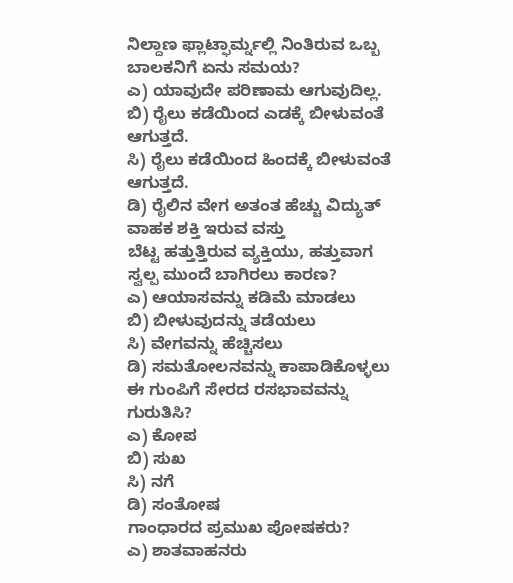ನಿಲ್ದಾಣ ಫ್ಲಾಟ್ಫಾರ್ಮ್ನಲ್ಲಿ ನಿಂತಿರುವ ಒಬ್ಬ ಬಾಲಕನಿಗೆ ಏನು ಸಮಯ?
ಎ) ಯಾವುದೇ ಪರಿಣಾಮ ಆಗುವುದಿಲ್ಲ.
ಬಿ) ರೈಲು ಕಡೆಯಿಂದ ಎಡಕ್ಕೆ ಬೀಳುವಂತೆ ಆಗುತ್ತದೆ.
ಸಿ) ರೈಲು ಕಡೆಯಿಂದ ಹಿಂದಕ್ಕೆ ಬೀಳುವಂತೆ ಆಗುತ್ತದೆ.
ಡಿ) ರೈಲಿನ ವೇಗ ಅತಂತ ಹೆಚ್ಚು ವಿದ್ಯುತ್ ವಾಹಕ ಶಕ್ತಿ ಇರುವ ವಸ್ತು
ಬೆಟ್ಟ ಹತ್ತುತ್ತಿರುವ ವ್ಯಕ್ತಿಯು, ಹತ್ತುವಾಗ ಸ್ವಲ್ಪ ಮುಂದೆ ಬಾಗಿರಲು ಕಾರಣ?
ಎ) ಆಯಾಸವನ್ನು ಕಡಿಮೆ ಮಾಡಲು
ಬಿ) ಬೀಳುವುದನ್ನು ತಡೆಯಲು
ಸಿ) ವೇಗವನ್ನು ಹೆಚ್ಚಿಸಲು
ಡಿ) ಸಮತೋಲನವನ್ನು ಕಾಪಾಡಿಕೊಳ್ಳಲು
ಈ ಗುಂಪಿಗೆ ಸೇರದ ರಸಭಾವವನ್ನು ಗುರುತಿಸಿ?
ಎ) ಕೋಪ
ಬಿ) ಸುಖ
ಸಿ) ನಗೆ
ಡಿ) ಸಂತೋಷ
ಗಾಂಧಾರದ ಪ್ರಮುಖ ಪೋಷಕರು?
ಎ) ಶಾತವಾಹನರು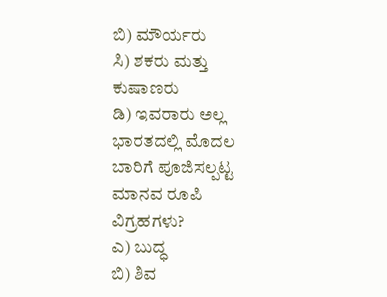ಬಿ) ಮೌರ್ಯರು
ಸಿ) ಶಕರು ಮತ್ತು ಕುಷಾಣರು
ಡಿ) ಇವರಾರು ಅಲ್ಲ
ಭಾರತದಲ್ಲಿ ಮೊದಲ ಬಾರಿಗೆ ಪೂಜಿಸಲ್ಪಟ್ಟ ಮಾನವ ರೂಪಿ ವಿಗ್ರಹಗಳು?
ಎ) ಬುದ್ಧ
ಬಿ) ಶಿವ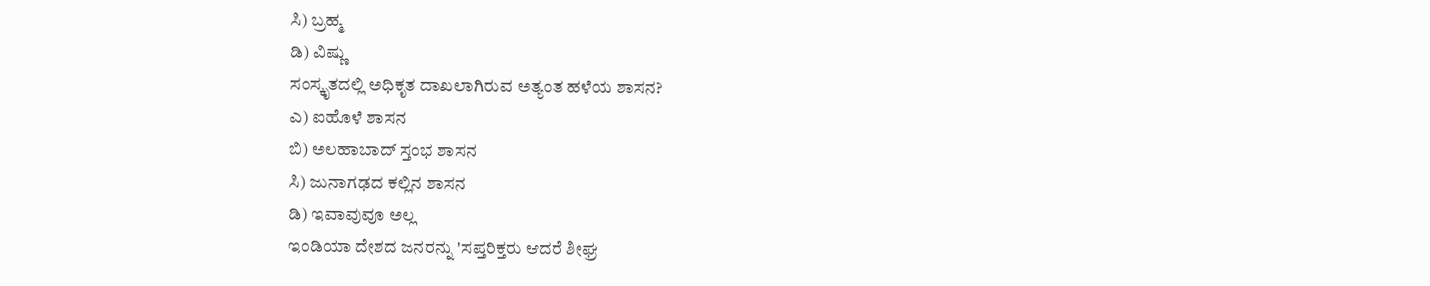ಸಿ) ಬ್ರಹ್ಮ
ಡಿ) ವಿಷ್ಣು
ಸಂಸ್ಕೃತದಲ್ಲಿ ಅಧಿಕೃತ ದಾಖಲಾಗಿರುವ ಅತ್ಯಂತ ಹಳೆಯ ಶಾಸನ?
ಎ) ಐಹೊಳೆ ಶಾಸನ
ಬಿ) ಅಲಹಾಬಾದ್ ಸ್ತಂಭ ಶಾಸನ
ಸಿ) ಜುನಾಗಢದ ಕಲ್ಲಿನ ಶಾಸನ
ಡಿ) ಇವಾವುವೂ ಅಲ್ಲ
ಇಂಡಿಯಾ ದೇಶದ ಜನರನ್ನು 'ಸಪ್ತರಿಕ್ತರು ಆದರೆ ಶೀಘ್ರ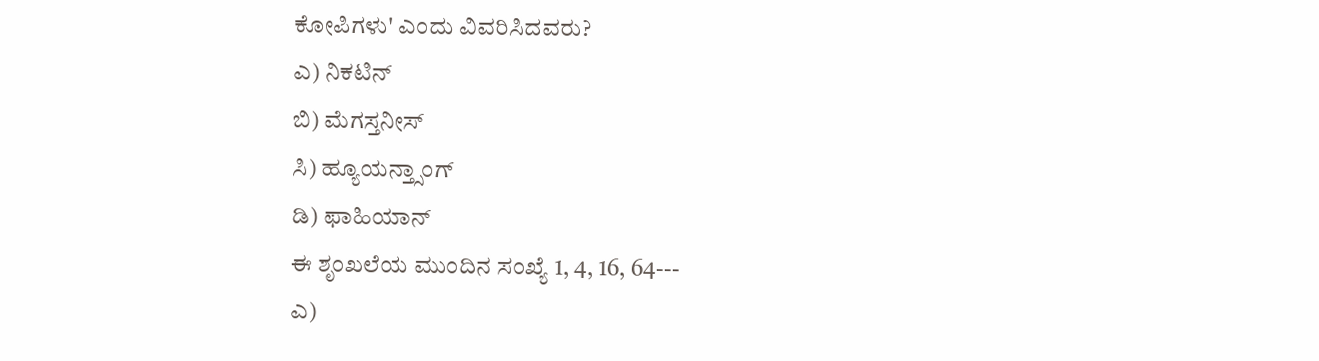ಕೋಪಿಗಳು' ಎಂದು ವಿವರಿಸಿದವರು?
ಎ) ನಿಕಟಿನ್
ಬಿ) ಮೆಗಸ್ತನೀಸ್
ಸಿ) ಹ್ಯೂಯನ್ತ್ಸಾಂಗ್
ಡಿ) ಫಾಹಿಯಾನ್
ಈ ಶೃಂಖಲೆಯ ಮುಂದಿನ ಸಂಖ್ಯೆ 1, 4, 16, 64---
ಎ)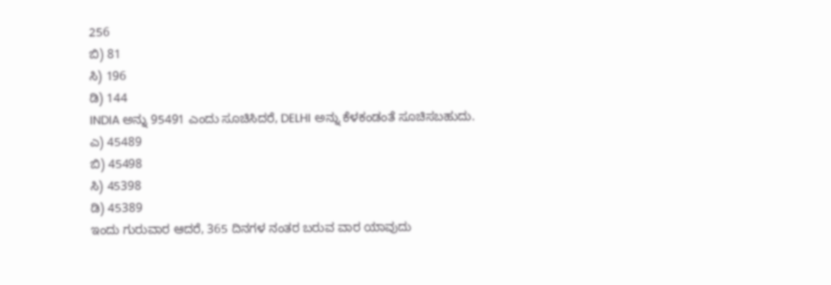256
ಬಿ) 81
ಸಿ) 196
ಡಿ) 144
INDIA ಅನ್ನು 95491 ಎಂದು ಸೂಚಿಸಿದರೆ, DELHI ಅನ್ನು ಕೆಳಕಂಡಂತೆ ಸೂಚಿಸಬಹುದು.
ಎ) 45489
ಬಿ) 45498
ಸಿ) 45398
ಡಿ) 45389
ಇಂದು ಗುರುವಾರ ಆದರೆ, 365 ದಿನಗಳ ನಂತರ ಬರುವ ವಾರ ಯಾವುದು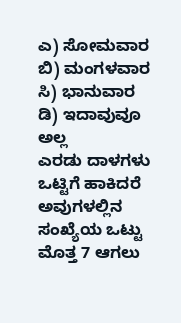ಎ) ಸೋಮವಾರ
ಬಿ) ಮಂಗಳವಾರ
ಸಿ) ಭಾನುವಾರ
ಡಿ) ಇದಾವುವೂ ಅಲ್ಲ
ಎರಡು ದಾಳಗಳು ಒಟ್ಟಿಗೆ ಹಾಕಿದರೆ ಅವುಗಳಲ್ಲಿನ ಸಂಖ್ಯೆಯ ಒಟ್ಟು ಮೊತ್ತ 7 ಆಗಲು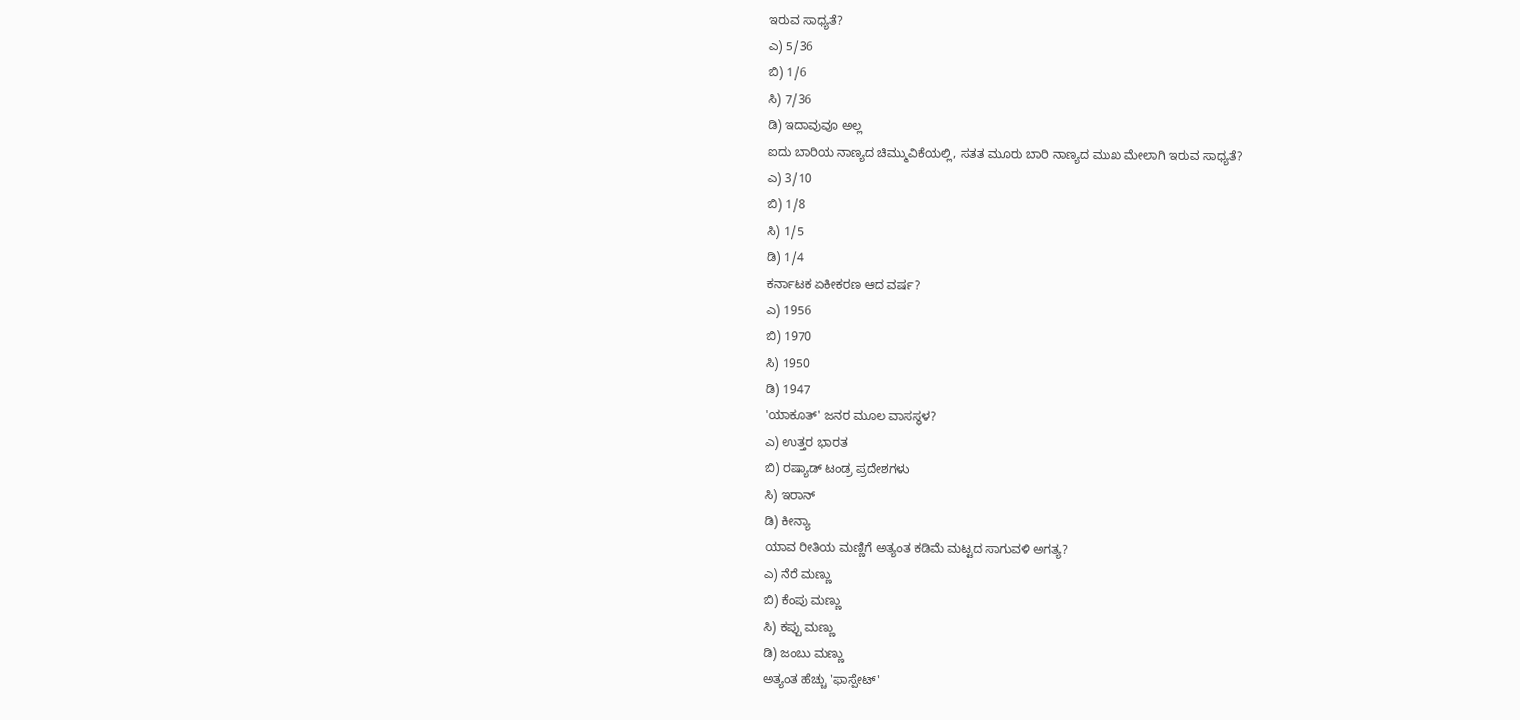ಇರುವ ಸಾಧ್ಯತೆ?
ಎ) 5/36
ಬಿ) 1/6
ಸಿ) 7/36
ಡಿ) ಇದಾವುವೂ ಅಲ್ಲ
ಐದು ಬಾರಿಯ ನಾಣ್ಯದ ಚಿಮ್ಮುವಿಕೆಯಲ್ಲಿ, ಸತತ ಮೂರು ಬಾರಿ ನಾಣ್ಯದ ಮುಖ ಮೇಲಾಗಿ ಇರುವ ಸಾಧ್ಯತೆ?
ಎ) 3/10
ಬಿ) 1/8
ಸಿ) 1/5
ಡಿ) 1/4
ಕರ್ನಾಟಕ ಏಕೀಕರಣ ಆದ ವರ್ಷ?
ಎ) 1956
ಬಿ) 1970
ಸಿ) 1950
ಡಿ) 1947
'ಯಾಕೂತ್' ಜನರ ಮೂಲ ವಾಸಸ್ಥಳ?
ಎ) ಉತ್ತರ ಭಾರತ
ಬಿ) ರಷ್ಯಾಡ್ ಟಂಡ್ರ ಪ್ರದೇಶಗಳು
ಸಿ) ಇರಾನ್
ಡಿ) ಕೀನ್ಯಾ
ಯಾವ ರೀತಿಯ ಮಣ್ಣಿಗೆ ಅತ್ಯಂತ ಕಡಿಮೆ ಮಟ್ಟದ ಸಾಗುವಳಿ ಅಗತ್ಯ?
ಎ) ನೆರೆ ಮಣ್ಣು
ಬಿ) ಕೆಂಪು ಮಣ್ಣು
ಸಿ) ಕಪ್ಪು ಮಣ್ಣು
ಡಿ) ಜಂಬು ಮಣ್ಣು
ಅತ್ಯಂತ ಹೆಚ್ಚು 'ಫಾಸ್ಪೇಟ್'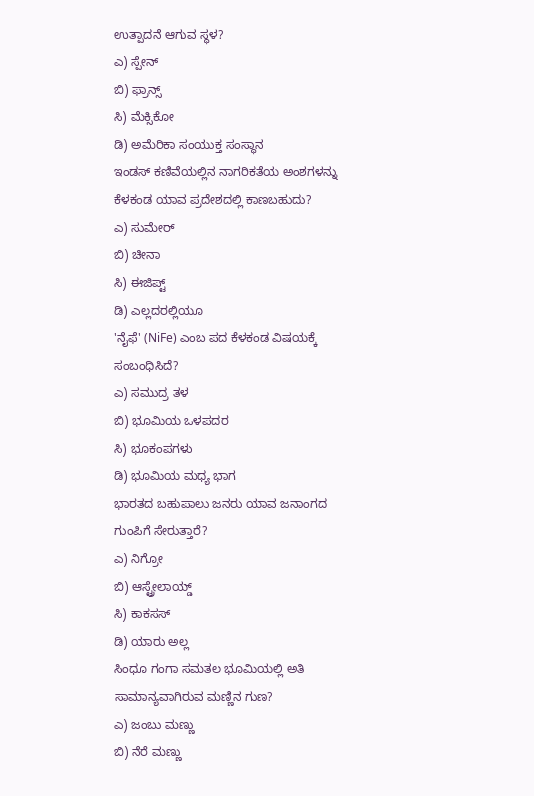ಉತ್ಪಾದನೆ ಆಗುವ ಸ್ಥಳ?
ಎ) ಸ್ಪೇನ್
ಬಿ) ಫ್ರಾನ್ಸ್
ಸಿ) ಮೆಕ್ಸಿಕೋ
ಡಿ) ಅಮೆರಿಕಾ ಸಂಯುಕ್ತ ಸಂಸ್ಥಾನ
ಇಂಡಸ್ ಕಣಿವೆಯಲ್ಲಿನ ನಾಗರಿಕತೆಯ ಅಂಶಗಳನ್ನು ಕೆಳಕಂಡ ಯಾವ ಪ್ರದೇಶದಲ್ಲಿ ಕಾಣಬಹುದು?
ಎ) ಸುಮೇರ್
ಬಿ) ಚೀನಾ
ಸಿ) ಈಜಿಪ್ಟ್
ಡಿ) ಎಲ್ಲದರಲ್ಲಿಯೂ
'ನೈಫೆ' (NiFe) ಎಂಬ ಪದ ಕೆಳಕಂಡ ವಿಷಯಕ್ಕೆ ಸಂಬಂಧಿಸಿದೆ?
ಎ) ಸಮುದ್ರ ತಳ
ಬಿ) ಭೂಮಿಯ ಒಳಪದರ
ಸಿ) ಭೂಕಂಪಗಳು
ಡಿ) ಭೂಮಿಯ ಮಧ್ಯ ಭಾಗ
ಭಾರತದ ಬಹುಪಾಲು ಜನರು ಯಾವ ಜನಾಂಗದ ಗುಂಪಿಗೆ ಸೇರುತ್ತಾರೆ?
ಎ) ನಿಗ್ರೋ
ಬಿ) ಆಸ್ಟ್ರೇಲಾಯ್ಡ್
ಸಿ) ಕಾಕಸಸ್
ಡಿ) ಯಾರು ಅಲ್ಲ
ಸಿಂಧೂ ಗಂಗಾ ಸಮತಲ ಭೂಮಿಯಲ್ಲಿ ಅತಿ ಸಾಮಾನ್ಯವಾಗಿರುವ ಮಣ್ಣಿನ ಗುಣ?
ಎ) ಜಂಬು ಮಣ್ಣು
ಬಿ) ನೆರೆ ಮಣ್ಣು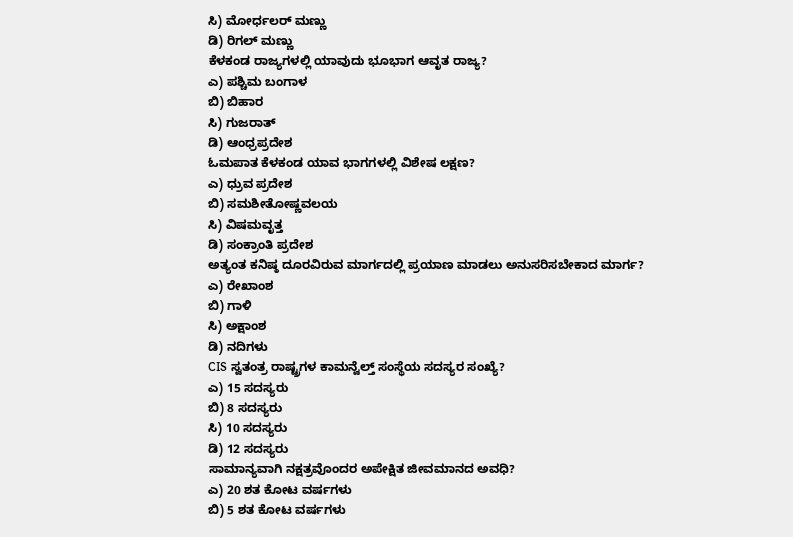ಸಿ) ಮೋರ್ಧಲರ್ ಮಣ್ಣು
ಡಿ) ರಿಗಲ್ ಮಣ್ಣು
ಕೆಳಕಂಡ ರಾಜ್ಯಗಳಲ್ಲಿ ಯಾವುದು ಭೂಭಾಗ ಆವೃತ ರಾಜ್ಯ?
ಎ) ಪಶ್ಚಿಮ ಬಂಗಾಳ
ಬಿ) ಬಿಹಾರ
ಸಿ) ಗುಜರಾತ್
ಡಿ) ಆಂಧ್ರಪ್ರದೇಶ
ಓಮಪಾತ ಕೆಳಕಂಡ ಯಾವ ಭಾಗಗಳಲ್ಲಿ ವಿಶೇಷ ಲಕ್ಷಣ?
ಎ) ಧ್ರುವ ಪ್ರದೇಶ
ಬಿ) ಸಮಶೀತೋಷ್ಣವಲಯ
ಸಿ) ವಿಷಮವೃತ್ತ
ಡಿ) ಸಂಕ್ರಾಂತಿ ಪ್ರದೇಶ
ಅತ್ಯಂತ ಕನಿಷ್ಠ ದೂರವಿರುವ ಮಾರ್ಗದಲ್ಲಿ ಪ್ರಯಾಣ ಮಾಡಲು ಅನುಸರಿಸಬೇಕಾದ ಮಾರ್ಗ?
ಎ) ರೇಖಾಂಶ
ಬಿ) ಗಾಳಿ
ಸಿ) ಅಕ್ಷಾಂಶ
ಡಿ) ನದಿಗಳು
CIS ಸ್ವತಂತ್ರ ರಾಷ್ಟ್ರಗಳ ಕಾಮನ್ವೆಲ್ತ್ ಸಂಸ್ಥೆಯ ಸದಸ್ಯರ ಸಂಖ್ಯೆ?
ಎ) 15 ಸದಸ್ಯರು
ಬಿ) 8 ಸದಸ್ಯರು
ಸಿ) 10 ಸದಸ್ಯರು
ಡಿ) 12 ಸದಸ್ಯರು
ಸಾಮಾನ್ಯವಾಗಿ ನಕ್ಷತ್ರವೊಂದರ ಅಪೇಕ್ಷಿತ ಜೀವಮಾನದ ಅವಧಿ?
ಎ) 20 ಶತ ಕೋಟ ವರ್ಷಗಳು
ಬಿ) 5 ಶತ ಕೋಟ ವರ್ಷಗಳು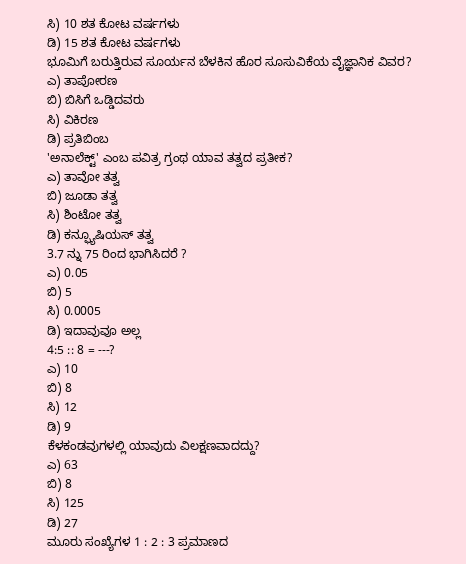ಸಿ) 10 ಶತ ಕೋಟ ವರ್ಷಗಳು
ಡಿ) 15 ಶತ ಕೋಟ ವರ್ಷಗಳು
ಭೂಮಿಗೆ ಬರುತ್ತಿರುವ ಸೂರ್ಯನ ಬೆಳಕಿನ ಹೊರ ಸೂಸುವಿಕೆಯ ವೈಜ್ಞಾನಿಕ ವಿವರ?
ಎ) ತಾಪೋರಣ
ಬಿ) ಬಿಸಿಗೆ ಒಡ್ಡಿದವರು
ಸಿ) ವಿಕಿರಣ
ಡಿ) ಪ್ರತಿಬಿಂಬ
'ಅನಾಲೆಕ್ಟ್' ಎಂಬ ಪವಿತ್ರ ಗ್ರಂಥ ಯಾವ ತತ್ವದ ಪ್ರತೀಕ?
ಎ) ತಾವೋ ತತ್ವ
ಬಿ) ಜೂಡಾ ತತ್ವ
ಸಿ) ಶಿಂಟೋ ತತ್ವ
ಡಿ) ಕನ್ಫ್ಯೂಷಿಯಸ್ ತತ್ವ
3.7 ನ್ನು 75 ರಿಂದ ಭಾಗಿಸಿದರೆ ?
ಎ) 0.05
ಬಿ) 5
ಸಿ) 0.0005
ಡಿ) ಇದಾವುವೂ ಅಲ್ಲ
4:5 :: 8 = ---?
ಎ) 10
ಬಿ) 8
ಸಿ) 12
ಡಿ) 9
ಕೆಳಕಂಡವುಗಳಲ್ಲಿ ಯಾವುದು ವಿಲಕ್ಷಣವಾದದ್ದು?
ಎ) 63
ಬಿ) 8
ಸಿ) 125
ಡಿ) 27
ಮೂರು ಸಂಖ್ಯೆಗಳ 1 : 2 : 3 ಪ್ರಮಾಣದ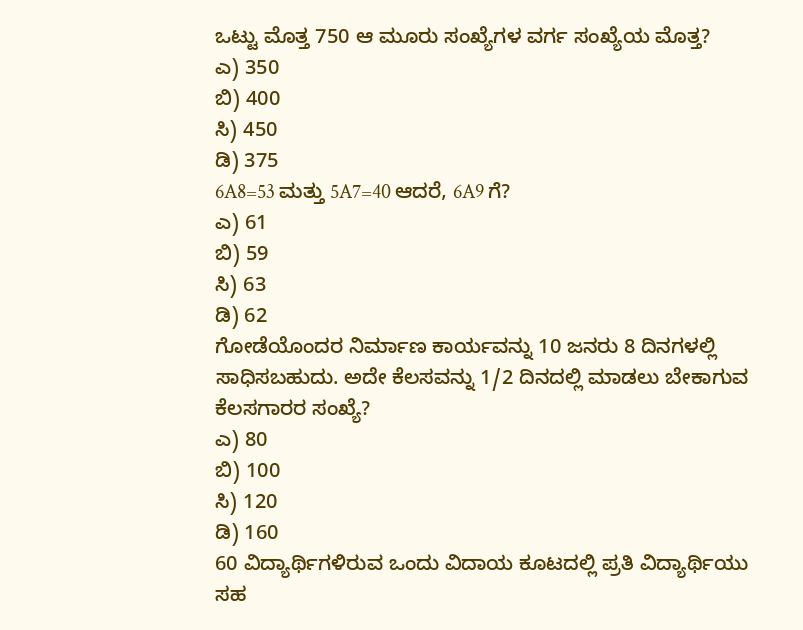ಒಟ್ಟು ಮೊತ್ತ 750 ಆ ಮೂರು ಸಂಖ್ಯೆಗಳ ವರ್ಗ ಸಂಖ್ಯೆಯ ಮೊತ್ತ?
ಎ) 350
ಬಿ) 400
ಸಿ) 450
ಡಿ) 375
6A8=53 ಮತ್ತು 5A7=40 ಆದರೆ, 6A9 ಗೆ?
ಎ) 61
ಬಿ) 59
ಸಿ) 63
ಡಿ) 62
ಗೋಡೆಯೊಂದರ ನಿರ್ಮಾಣ ಕಾರ್ಯವನ್ನು 10 ಜನರು 8 ದಿನಗಳಲ್ಲಿ ಸಾಧಿಸಬಹುದು. ಅದೇ ಕೆಲಸವನ್ನು 1/2 ದಿನದಲ್ಲಿ ಮಾಡಲು ಬೇಕಾಗುವ ಕೆಲಸಗಾರರ ಸಂಖ್ಯೆ?
ಎ) 80
ಬಿ) 100
ಸಿ) 120
ಡಿ) 160
60 ವಿದ್ಯಾರ್ಥಿಗಳಿರುವ ಒಂದು ವಿದಾಯ ಕೂಟದಲ್ಲಿ ಪ್ರತಿ ವಿದ್ಯಾರ್ಥಿಯು ಸಹ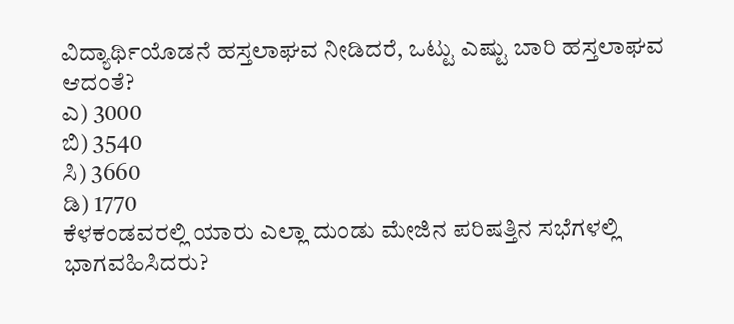ವಿದ್ಯಾರ್ಥಿಯೊಡನೆ ಹಸ್ತಲಾಘವ ನೀಡಿದರೆ, ಒಟ್ಟು ಎಷ್ಟು ಬಾರಿ ಹಸ್ತಲಾಘವ ಆದಂತೆ?
ಎ) 3000
ಬಿ) 3540
ಸಿ) 3660
ಡಿ) 1770
ಕೆಳಕಂಡವರಲ್ಲಿ ಯಾರು ಎಲ್ಲಾ ದುಂಡು ಮೇಜಿನ ಪರಿಷತ್ತಿನ ಸಭೆಗಳಲ್ಲಿ ಭಾಗವಹಿಸಿದರು?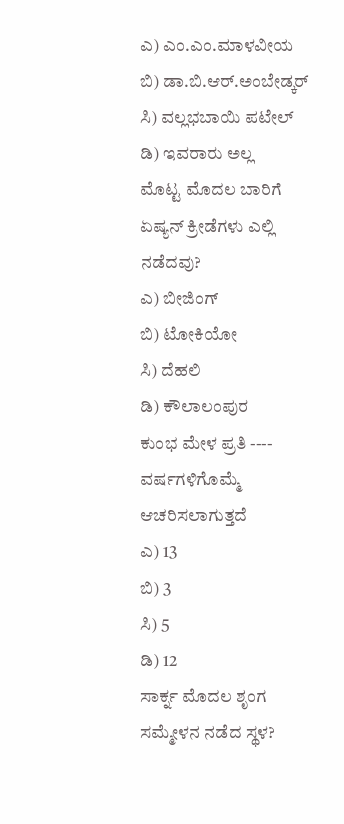ಎ) ಎಂ.ಎಂ.ಮಾಳವೀಯ
ಬಿ) ಡಾ.ಬಿ.ಆರ್.ಅಂಬೇಡ್ಕರ್
ಸಿ) ವಲ್ಲಭಬಾಯಿ ಪಟೇಲ್
ಡಿ) ಇವರಾರು ಅಲ್ಲ
ಮೊಟ್ಟ ಮೊದಲ ಬಾರಿಗೆ ಏಷ್ಯನ್ ಕ್ರೀಡೆಗಳು ಎಲ್ಲಿ ನಡೆದವು?
ಎ) ಬೀಜಿಂಗ್
ಬಿ) ಟೋಕಿಯೋ
ಸಿ) ದೆಹಲಿ
ಡಿ) ಕೌಲಾಲಂಪುರ
ಕುಂಭ ಮೇಳ ಪ್ರತಿ ---- ವರ್ಷಗಳಿಗೊಮ್ಮೆ ಆಚರಿಸಲಾಗುತ್ತದೆ
ಎ) 13
ಬಿ) 3
ಸಿ) 5
ಡಿ) 12
ಸಾರ್ಕ್ನ ಮೊದಲ ಶೃಂಗ ಸಮ್ಮೇಳನ ನಡೆದ ಸ್ಥಳ?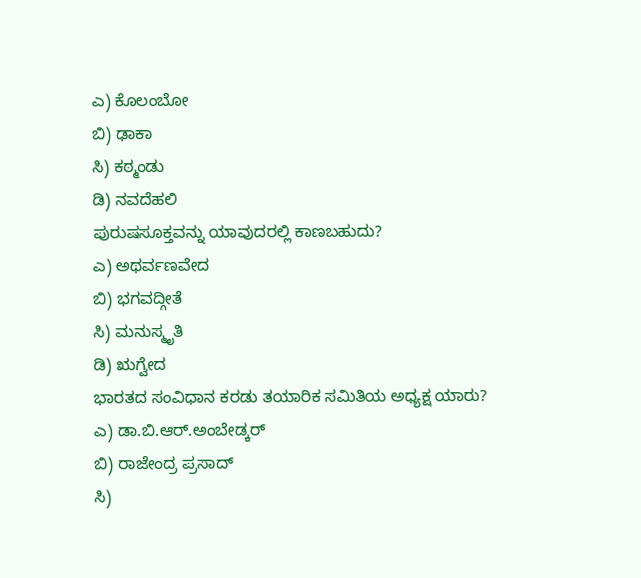ಎ) ಕೊಲಂಬೋ
ಬಿ) ಢಾಕಾ
ಸಿ) ಕಠ್ಮಂಡು
ಡಿ) ನವದೆಹಲಿ
ಪುರುಷಸೂಕ್ತವನ್ನು ಯಾವುದರಲ್ಲಿ ಕಾಣಬಹುದು?
ಎ) ಅಥರ್ವಣವೇದ
ಬಿ) ಭಗವದ್ಗೀತೆ
ಸಿ) ಮನುಸ್ಮೃತಿ
ಡಿ) ಋಗ್ವೇದ
ಭಾರತದ ಸಂವಿಧಾನ ಕರಡು ತಯಾರಿಕ ಸಮಿತಿಯ ಅಧ್ಯಕ್ಷ ಯಾರು?
ಎ) ಡಾ.ಬಿ.ಆರ್.ಅಂಬೇಡ್ಕರ್
ಬಿ) ರಾಜೇಂದ್ರ ಪ್ರಸಾದ್
ಸಿ)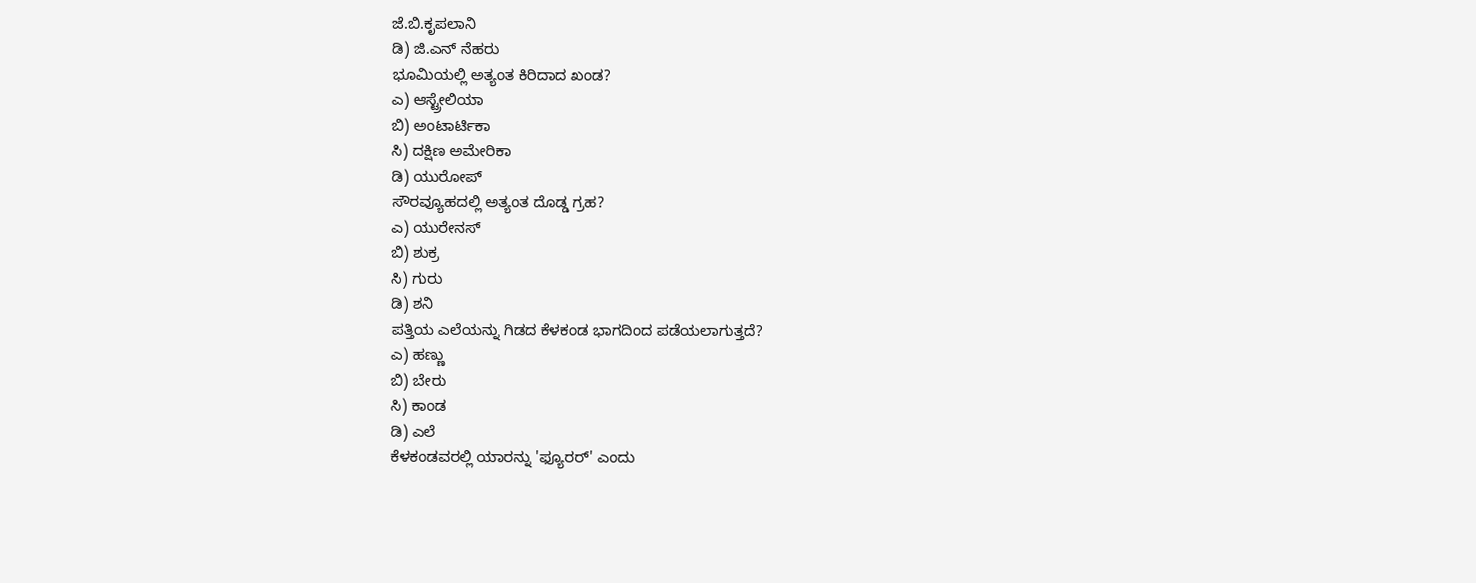ಜೆ.ಬಿ.ಕೃಪಲಾನಿ
ಡಿ) ಜಿ.ಎನ್ ನೆಹರು
ಭೂಮಿಯಲ್ಲಿ ಅತ್ಯಂತ ಕಿರಿದಾದ ಖಂಡ?
ಎ) ಆಸ್ಟ್ರೇಲಿಯಾ
ಬಿ) ಅಂಟಾರ್ಟಿಕಾ
ಸಿ) ದಕ್ಷಿಣ ಅಮೇರಿಕಾ
ಡಿ) ಯುರೋಪ್
ಸೌರವ್ಯೂಹದಲ್ಲಿ ಅತ್ಯಂತ ದೊಡ್ಡ ಗ್ರಹ?
ಎ) ಯುರೇನಸ್
ಬಿ) ಶುಕ್ರ
ಸಿ) ಗುರು
ಡಿ) ಶನಿ
ಪತ್ತಿಯ ಎಲೆಯನ್ನು ಗಿಡದ ಕೆಳಕಂಡ ಭಾಗದಿಂದ ಪಡೆಯಲಾಗುತ್ತದೆ?
ಎ) ಹಣ್ಣು
ಬಿ) ಬೇರು
ಸಿ) ಕಾಂಡ
ಡಿ) ಎಲೆ
ಕೆಳಕಂಡವರಲ್ಲಿ ಯಾರನ್ನು 'ಫ್ಯೂರರ್' ಎಂದು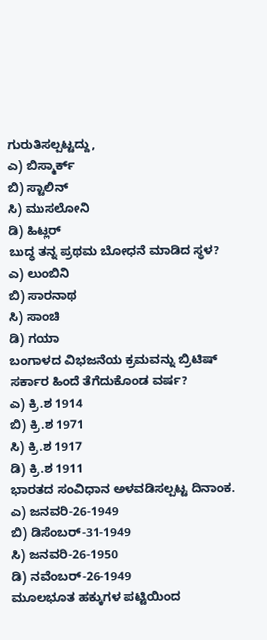ಗುರುತಿಸಲ್ಪಟ್ಟದ್ದು,
ಎ) ಬಿಸ್ಮಾರ್ಕ್
ಬಿ) ಸ್ಟಾಲಿನ್
ಸಿ) ಮುಸಲೋನಿ
ಡಿ) ಹಿಟ್ಲರ್
ಬುದ್ಧ ತನ್ನ ಪ್ರಥಮ ಬೋಧನೆ ಮಾಡಿದ ಸ್ಥಳ?
ಎ) ಲುಂಬಿನಿ
ಬಿ) ಸಾರನಾಥ
ಸಿ) ಸಾಂಚಿ
ಡಿ) ಗಯಾ
ಬಂಗಾಳದ ವಿಭಜನೆಯ ಕ್ರಮವನ್ನು ಬ್ರಿಟಿಷ್ ಸರ್ಕಾರ ಹಿಂದೆ ತೆಗೆದುಕೊಂಡ ವರ್ಷ?
ಎ) ಕ್ರಿ.ಶ 1914
ಬಿ) ಕ್ರಿ.ಶ 1971
ಸಿ) ಕ್ರಿ.ಶ 1917
ಡಿ) ಕ್ರಿ.ಶ 1911
ಭಾರತದ ಸಂವಿಧಾನ ಅಳವಡಿಸಲ್ಪಟ್ಟ ದಿನಾಂಕ.
ಎ) ಜನವರಿ-26-1949
ಬಿ) ಡಿಸೆಂಬರ್-31-1949
ಸಿ) ಜನವರಿ-26-1950
ಡಿ) ನವೆಂಬರ್-26-1949
ಮೂಲಭೂತ ಹಕ್ಕುಗಳ ಪಟ್ಟಿಯಿಂದ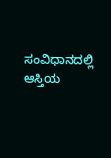ಸಂವಿಧಾನದಲ್ಲಿ ಆಸ್ತಿಯ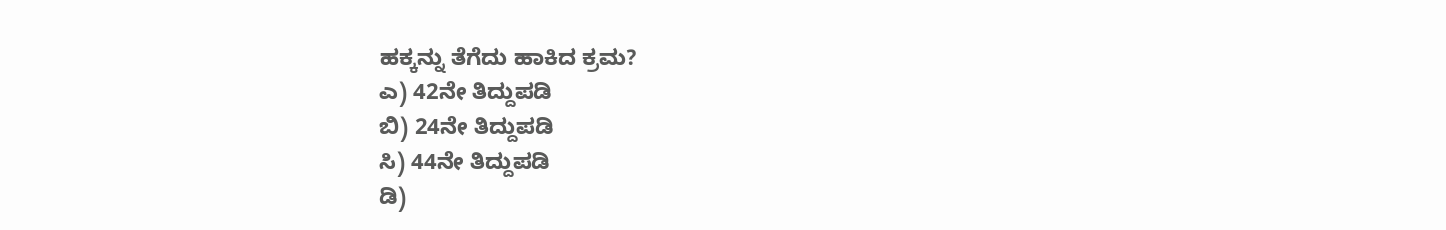ಹಕ್ಕನ್ನು ತೆಗೆದು ಹಾಕಿದ ಕ್ರಮ?
ಎ) 42ನೇ ತಿದ್ದುಪಡಿ
ಬಿ) 24ನೇ ತಿದ್ದುಪಡಿ
ಸಿ) 44ನೇ ತಿದ್ದುಪಡಿ
ಡಿ)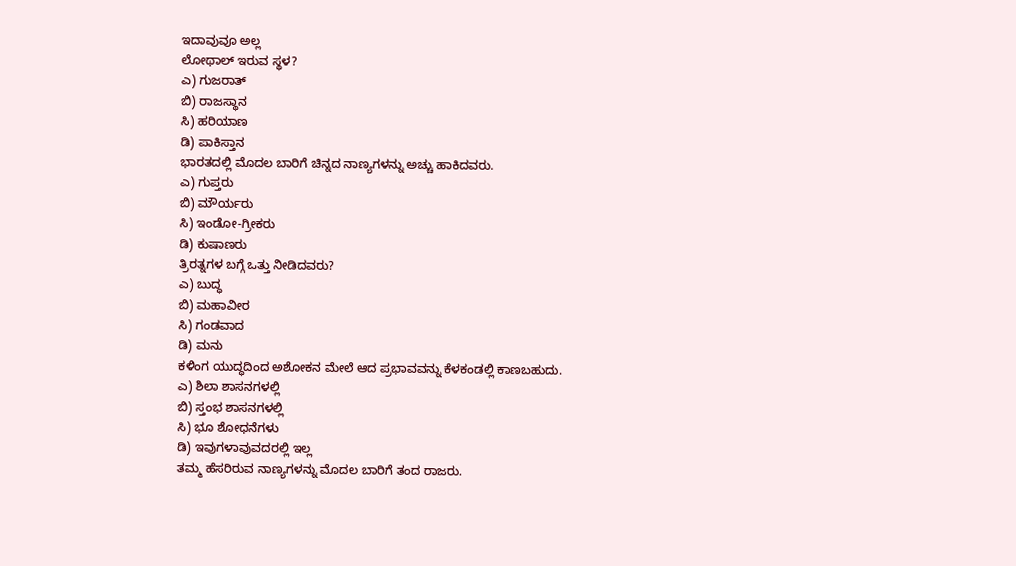ಇದಾವುವೂ ಅಲ್ಲ
ಲೋಥಾಲ್ ಇರುವ ಸ್ಥಳ?
ಎ) ಗುಜರಾತ್
ಬಿ) ರಾಜಸ್ಥಾನ
ಸಿ) ಹರಿಯಾಣ
ಡಿ) ಪಾಕಿಸ್ತಾನ
ಭಾರತದಲ್ಲಿ ಮೊದಲ ಬಾರಿಗೆ ಚಿನ್ನದ ನಾಣ್ಯಗಳನ್ನು ಅಚ್ಚು ಹಾಕಿದವರು.
ಎ) ಗುಪ್ತರು
ಬಿ) ಮೌರ್ಯರು
ಸಿ) ಇಂಡೋ-ಗ್ರೀಕರು
ಡಿ) ಕುಷಾಣರು
ತ್ರಿರತ್ನಗಳ ಬಗ್ಗೆ ಒತ್ತು ನೀಡಿದವರು?
ಎ) ಬುದ್ಧ
ಬಿ) ಮಹಾವೀರ
ಸಿ) ಗಂಡವಾದ
ಡಿ) ಮನು
ಕಳಿಂಗ ಯುದ್ಧದಿಂದ ಅಶೋಕನ ಮೇಲೆ ಆದ ಪ್ರಭಾವವನ್ನು ಕೆಳಕಂಡಲ್ಲಿ ಕಾಣಬಹುದು.
ಎ) ಶಿಲಾ ಶಾಸನಗಳಲ್ಲಿ
ಬಿ) ಸ್ತಂಭ ಶಾಸನಗಳಲ್ಲಿ
ಸಿ) ಭೂ ಶೋಧನೆಗಳು
ಡಿ) ಇವುಗಳಾವುವದರಲ್ಲಿ ಇಲ್ಲ
ತಮ್ಮ ಹೆಸರಿರುವ ನಾಣ್ಯಗಳನ್ನು ಮೊದಲ ಬಾರಿಗೆ ತಂದ ರಾಜರು.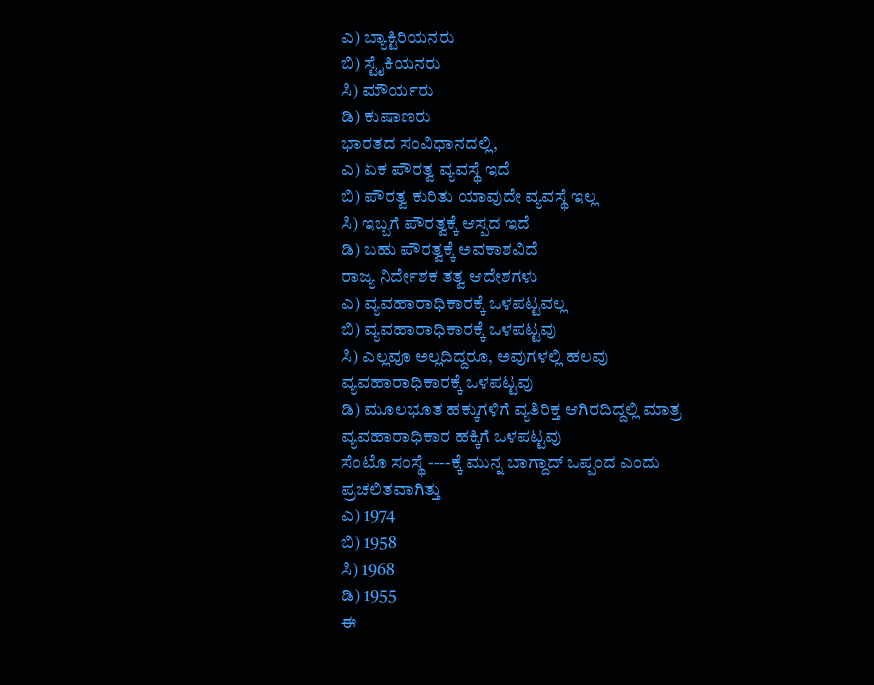ಎ) ಬ್ಯಾಕ್ಟಿರಿಯನರು
ಬಿ) ಸ್ಟೈಕಿಯನರು
ಸಿ) ಮೌರ್ಯರು
ಡಿ) ಕುಷಾಣರು
ಭಾರತದ ಸಂವಿಧಾನದಲ್ಲಿ,
ಎ) ಏಕ ಪೌರತ್ವ ವ್ಯವಸ್ಥೆ ಇದೆ
ಬಿ) ಪೌರತ್ವ ಕುರಿತು ಯಾವುದೇ ವ್ಯವಸ್ಥೆ ಇಲ್ಲ
ಸಿ) ಇಬ್ಬಗೆ ಪೌರತ್ವಕ್ಕೆ ಆಸ್ಪದ ಇದೆ
ಡಿ) ಬಹು ಪೌರತ್ವಕ್ಕೆ ಅವಕಾಶವಿದೆ
ರಾಜ್ಯ ನಿರ್ದೇಶಕ ತತ್ವ ಆದೇಶಗಳು
ಎ) ವ್ಯವಹಾರಾಧಿಕಾರಕ್ಕೆ ಒಳಪಟ್ಟವಲ್ಲ
ಬಿ) ವ್ಯವಹಾರಾಧಿಕಾರಕ್ಕೆ ಒಳಪಟ್ಟವು
ಸಿ) ಎಲ್ಲವೂ ಅಲ್ಲದಿದ್ದರೂ, ಅವುಗಳಲ್ಲಿ ಹಲವು ವ್ಯವಹಾರಾಧಿಕಾರಕ್ಕೆ ಒಳಪಟ್ಟವು
ಡಿ) ಮೂಲಭೂತ ಹಕ್ಕುಗಳಿಗೆ ವ್ಯತಿರಿಕ್ತ ಆಗಿರದಿದ್ದಲ್ಲಿ ಮಾತ್ರ ವ್ಯವಹಾರಾಧಿಕಾರ ಹಕ್ಕಿಗೆ ಒಳಪಟ್ಟವು
ಸೆಂಟೊ ಸಂಸ್ಥೆ ----ಕ್ಕೆ ಮುನ್ನ ಬಾಗ್ದಾದ್ ಒಪ್ಪಂದ ಎಂದು ಪ್ರಚಲಿತವಾಗಿತ್ತು
ಎ) 1974
ಬಿ) 1958
ಸಿ) 1968
ಡಿ) 1955
ಈ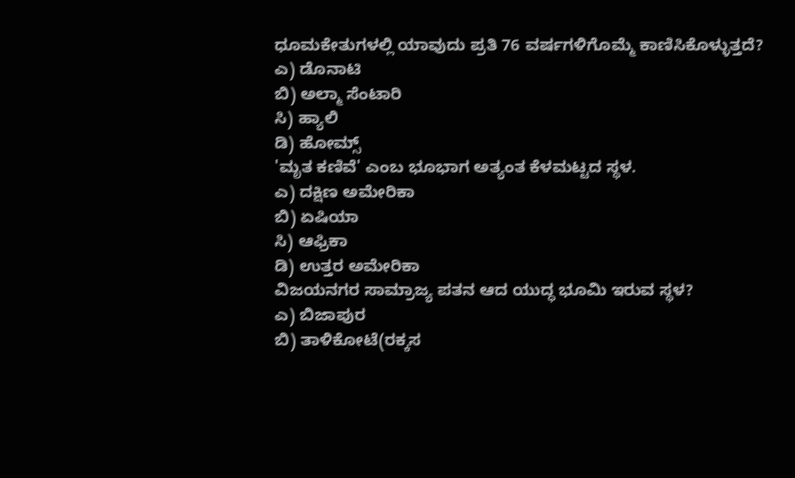ಧೂಮಕೇತುಗಳಲ್ಲಿ ಯಾವುದು ಪ್ರತಿ 76 ವರ್ಷಗಳಿಗೊಮ್ಮೆ ಕಾಣಿಸಿಕೊಳ್ಳುತ್ತದೆ?
ಎ) ಡೊನಾಟಿ
ಬಿ) ಅಲ್ಮಾ ಸೆಂಟಾರಿ
ಸಿ) ಹ್ಯಾಲಿ
ಡಿ) ಹೋಮ್ಸ್
'ಮೃತ ಕಣಿವೆ' ಎಂಬ ಭೂಭಾಗ ಅತ್ಯಂತ ಕೆಳಮಟ್ಟದ ಸ್ಥಳ.
ಎ) ದಕ್ಷಿಣ ಅಮೇರಿಕಾ
ಬಿ) ಏಷಿಯಾ
ಸಿ) ಆಫ್ರಿಕಾ
ಡಿ) ಉತ್ತರ ಅಮೇರಿಕಾ
ವಿಜಯನಗರ ಸಾಮ್ರಾಜ್ಯ ಪತನ ಆದ ಯುದ್ಧ ಭೂಮಿ ಇರುವ ಸ್ಥಳ?
ಎ) ಬಿಜಾಪುರ
ಬಿ) ತಾಳಿಕೋಟೆ(ರಕ್ಕಸ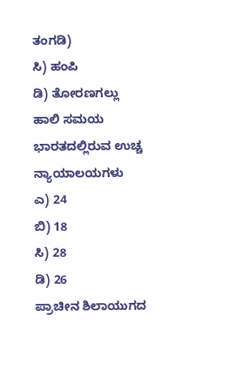ತಂಗಡಿ)
ಸಿ) ಹಂಪಿ
ಡಿ) ತೋರಣಗಲ್ಲು
ಹಾಲಿ ಸಮಯ ಭಾರತದಲ್ಲಿರುವ ಉಚ್ಚ ನ್ಯಾಯಾಲಯಗಳು
ಎ) 24
ಬಿ) 18
ಸಿ) 28
ಡಿ) 26
ಪ್ರಾಚೀನ ಶಿಲಾಯುಗದ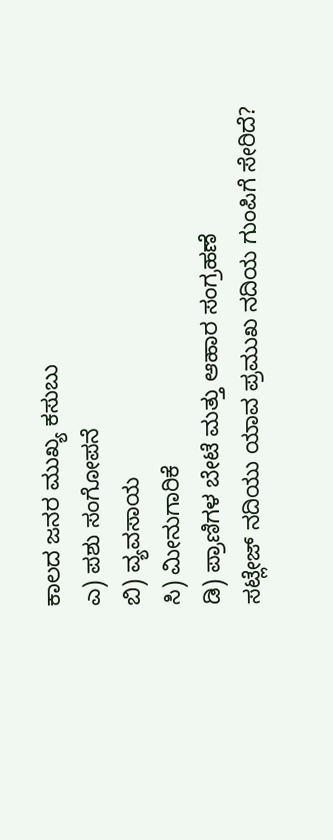ಕಾಲದ ಜನರ ಮುಖ್ಯ ಕಸುಬು
ಎ) ಪಶು ಸಂಗೋಪನೆ
ಬಿ) ವ್ಯವಸಾಯ
ಸಿ) ಮೀನುಗಾರಿಕೆ
ಡಿ) ಪ್ರಾಣಿಗಳ ಬೇಟೆ ಮತ್ತು ಆಹಾರ ಸಂಗ್ರಹಣೆ
ಸಟ್ಲೇಜ್ ನದಿಯು ಯಾವ ಪ್ರಮುಖ ನದಿಯ ಗುಂಪಿಗೆ ಸೇರಿದೆ?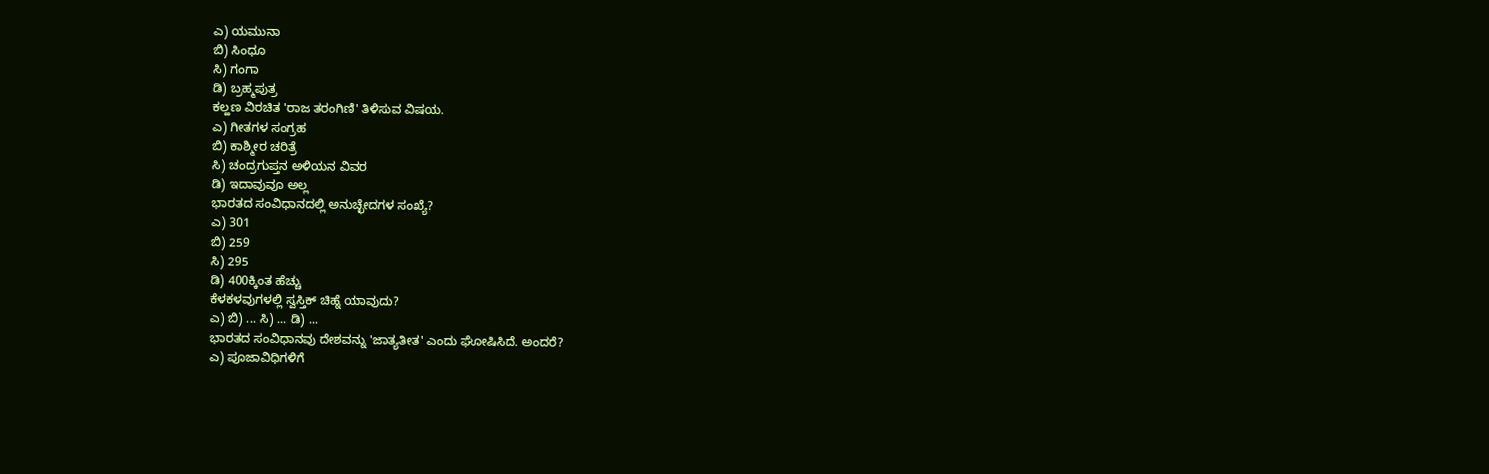ಎ) ಯಮುನಾ
ಬಿ) ಸಿಂಧೂ
ಸಿ) ಗಂಗಾ
ಡಿ) ಬ್ರಹ್ಮಪುತ್ರ
ಕಲ್ಹಣ ವಿರಚಿತ 'ರಾಜ ತರಂಗಿಣಿ' ತಿಳಿಸುವ ವಿಷಯ.
ಎ) ಗೀತಗಳ ಸಂಗ್ರಹ
ಬಿ) ಕಾಶ್ಮೀರ ಚರಿತ್ರೆ
ಸಿ) ಚಂದ್ರಗುಪ್ತನ ಅಳಿಯನ ವಿವರ
ಡಿ) ಇದಾವುವೂ ಅಲ್ಲ
ಭಾರತದ ಸಂವಿಧಾನದಲ್ಲಿ ಅನುಚ್ಛೇದಗಳ ಸಂಖ್ಯೆ?
ಎ) 301
ಬಿ) 259
ಸಿ) 295
ಡಿ) 400ಕ್ಕಿಂತ ಹೆಚ್ಚು
ಕೆಳಕಳವುಗಳಲ್ಲಿ ಸ್ವಸ್ತಿಕ್ ಚಿಹ್ನೆ ಯಾವುದು?
ಎ) ಬಿ) ... ಸಿ) ... ಡಿ) ...
ಭಾರತದ ಸಂವಿಧಾನವು ದೇಶವನ್ನು 'ಜಾತ್ಯತೀತ' ಎಂದು ಘೋಷಿಸಿದೆ. ಅಂದರೆ?
ಎ) ಪೂಜಾವಿಧಿಗಳಿಗೆ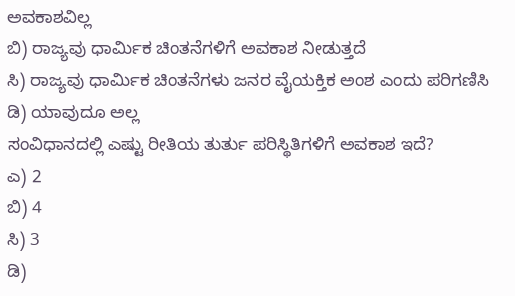ಅವಕಾಶವಿಲ್ಲ
ಬಿ) ರಾಜ್ಯವು ಧಾರ್ಮಿಕ ಚಿಂತನೆಗಳಿಗೆ ಅವಕಾಶ ನೀಡುತ್ತದೆ
ಸಿ) ರಾಜ್ಯವು ಧಾರ್ಮಿಕ ಚಿಂತನೆಗಳು ಜನರ ವೈಯಕ್ತಿಕ ಅಂಶ ಎಂದು ಪರಿಗಣಿಸಿ
ಡಿ) ಯಾವುದೂ ಅಲ್ಲ
ಸಂವಿಧಾನದಲ್ಲಿ ಎಷ್ಟು ರೀತಿಯ ತುರ್ತು ಪರಿಸ್ಥಿತಿಗಳಿಗೆ ಅವಕಾಶ ಇದೆ?
ಎ) 2
ಬಿ) 4
ಸಿ) 3
ಡಿ)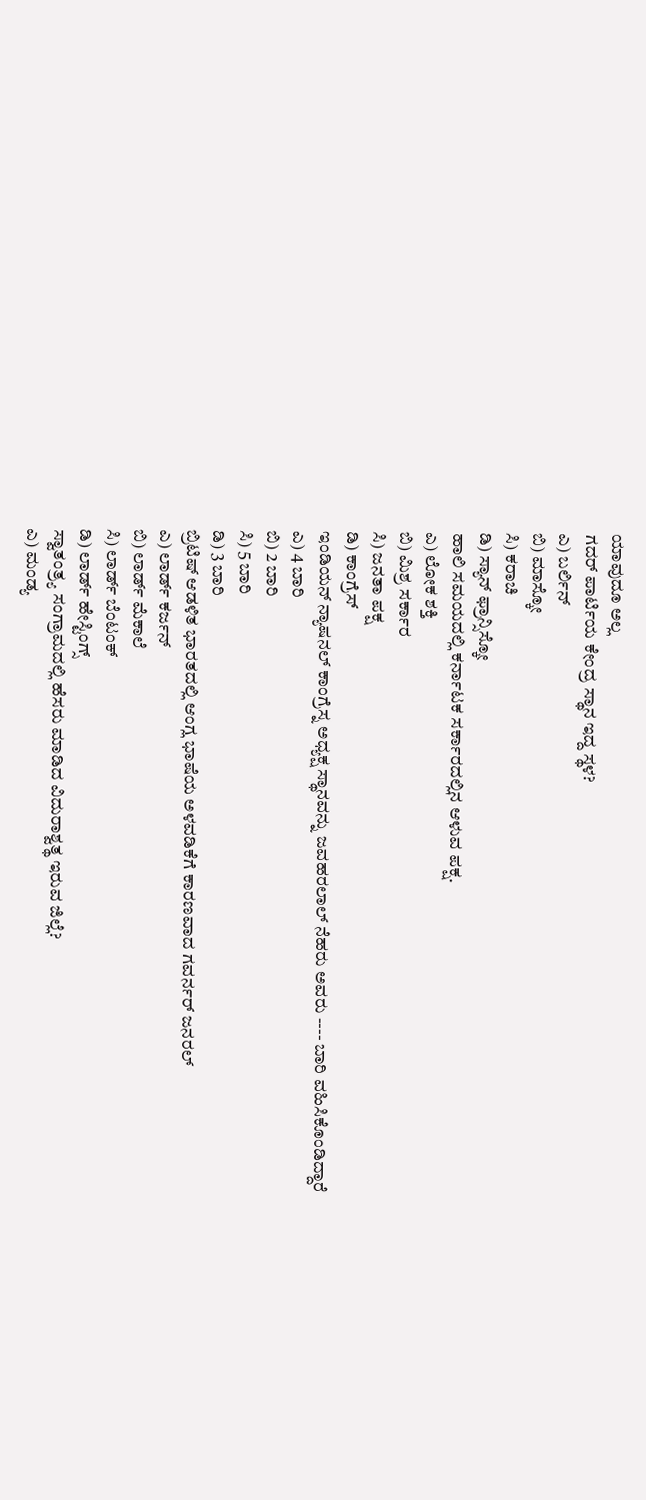ಯಾವುದೂ ಅಲ್ಲ
ಗದರ್ ಪಾರ್ಟಿಯ ಕೇಂದ್ರ ಸ್ಥಾನ ಇದ್ದ ಸ್ಥಳ?
ಎ) ಬರ್ಲಿನ್
ಬಿ) ಮಾಸ್ಕೋ
ಸಿ) ಕರಾಚಿ
ಡಿ) ಸ್ಯಾನ್ ಫ್ರಾನ್ಸಿಸ್ಕೋ
ಹಾಲಿ ಸಮಯದಲ್ಲಿ ಕರ್ನಾಟಕ ಸರ್ಕಾರದಲ್ಲಿನ ಆಳುವ ಪಕ್ಷ.
ಎ) ಲೋಕ ಶಕ್ತಿ
ಬಿ) ಮಿಶ್ರ ಸರ್ಕಾರ
ಸಿ) ಜನತಾ ಪಕ್ಷ
ಡಿ) ಕಾಂಗ್ರೆಸ್
ಇಂಡಿಯನ್ ನ್ಯಾಷನಲ್ ಕಾಂಗ್ರೆಸ್ನ ಅಧ್ಯಕ್ಷ ಸ್ಥಾನವನ್ನು ಜವಹರಲಾಲ್ ನೆಹರು ಅವರು ---- ಬಾರಿ ವಹಿಸಿಕೊಂಡಿದ್ದಾರೆ
ಎ) 4 ಬಾರಿ
ಬಿ) 2 ಬಾರಿ
ಸಿ) 5 ಬಾರಿ
ಡಿ) 3 ಬಾರಿ
ಬ್ರಿಟಿಷ್ ಆಡಳಿತ ಭಾರತದಲ್ಲಿ ಆಂಗ್ಲ ಭಾಷೆಯ ಅಳವಡಿಕೆಗೆ ಕಾರಣವಾದ ಗವರ್ನರ್ ಜನರಲ್
ಎ) ಲಾರ್ಡ್ ಕರ್ಜನ್
ಬಿ) ಲಾರ್ಡ್ ಮೆಕಾಲೆ
ಸಿ) ಲಾರ್ಡ್ ಬೆಂಟಂಕ್
ಡಿ) ಲಾರ್ಡ್ ಹೇಸ್ಟಿಂಗ್ಸ್
ಸ್ವಾತಂತ್ರ್ಯ ಸಂಗ್ರಾಮದಲ್ಲಿ ಹೆಸರು ಮಾಡಿದ ವಿದುರಾಶ್ವತ್ಥ ಇರುವ ಜಿಲ್ಲೆ?
ಎ) ಮಂಡ್ಯ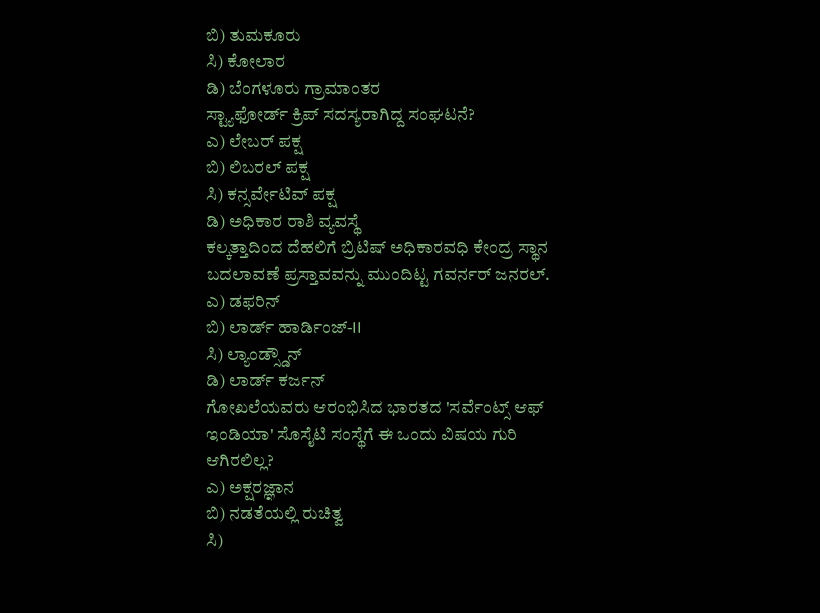ಬಿ) ತುಮಕೂರು
ಸಿ) ಕೋಲಾರ
ಡಿ) ಬೆಂಗಳೂರು ಗ್ರಾಮಾಂತರ
ಸ್ಟ್ಯಾಫೋರ್ಡ್ ಕ್ರಿಪ್ ಸದಸ್ಯರಾಗಿದ್ದ ಸಂಘಟನೆ?
ಎ) ಲೇಬರ್ ಪಕ್ಷ
ಬಿ) ಲಿಬರಲ್ ಪಕ್ಷ
ಸಿ) ಕನ್ಸರ್ವೇಟಿವ್ ಪಕ್ಷ
ಡಿ) ಅಧಿಕಾರ ರಾಶಿ ವ್ಯವಸ್ಥೆ
ಕಲ್ಕತ್ತಾದಿಂದ ದೆಹಲಿಗೆ ಬ್ರಿಟಿಷ್ ಅಧಿಕಾರವಧಿ ಕೇಂದ್ರ ಸ್ಥಾನ ಬದಲಾವಣೆ ಪ್ರಸ್ತಾವವನ್ನು ಮುಂದಿಟ್ಟ ಗವರ್ನರ್ ಜನರಲ್.
ಎ) ಡಫರಿನ್
ಬಿ) ಲಾರ್ಡ್ ಹಾರ್ಡಿಂಜ್-II
ಸಿ) ಲ್ಯಾಂಡ್ಸ್ಡೌನ್
ಡಿ) ಲಾರ್ಡ್ ಕರ್ಜನ್
ಗೋಖಲೆಯವರು ಆರಂಭಿಸಿದ ಭಾರತದ 'ಸರ್ವೆಂಟ್ಸ್ ಆಫ್ ಇಂಡಿಯಾ' ಸೊಸೈಟಿ ಸಂಸ್ಥೆಗೆ ಈ ಒಂದು ವಿಷಯ ಗುರಿ ಆಗಿರಲಿಲ್ಲ?
ಎ) ಅಕ್ಷರಜ್ಞಾನ
ಬಿ) ನಡತೆಯಲ್ಲಿ ರುಚಿತ್ವ
ಸಿ)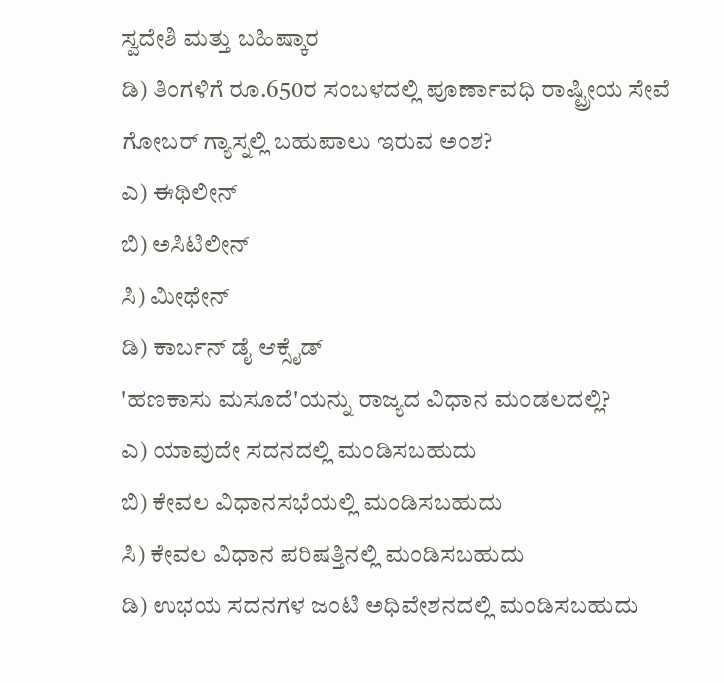ಸ್ವದೇಶಿ ಮತ್ತು ಬಹಿಷ್ಕಾರ
ಡಿ) ತಿಂಗಳಿಗೆ ರೂ.650ರ ಸಂಬಳದಲ್ಲಿ ಪೂರ್ಣಾವಧಿ ರಾಷ್ಟ್ರೀಯ ಸೇವೆ
ಗೋಬರ್ ಗ್ಯಾಸ್ನಲ್ಲಿ ಬಹುಪಾಲು ಇರುವ ಅಂಶ?
ಎ) ಈಥಿಲೀನ್
ಬಿ) ಅಸಿಟಿಲೀನ್
ಸಿ) ಮೀಥೇನ್
ಡಿ) ಕಾರ್ಬನ್ ಡೈ ಆಕ್ಸೈಡ್
'ಹಣಕಾಸು ಮಸೂದೆ'ಯನ್ನು ರಾಜ್ಯದ ವಿಧಾನ ಮಂಡಲದಲ್ಲಿ?
ಎ) ಯಾವುದೇ ಸದನದಲ್ಲಿ ಮಂಡಿಸಬಹುದು
ಬಿ) ಕೇವಲ ವಿಧಾನಸಭೆಯಲ್ಲಿ ಮಂಡಿಸಬಹುದು
ಸಿ) ಕೇವಲ ವಿಧಾನ ಪರಿಷತ್ತಿನಲ್ಲಿ ಮಂಡಿಸಬಹುದು
ಡಿ) ಉಭಯ ಸದನಗಳ ಜಂಟಿ ಅಧಿವೇಶನದಲ್ಲಿ ಮಂಡಿಸಬಹುದು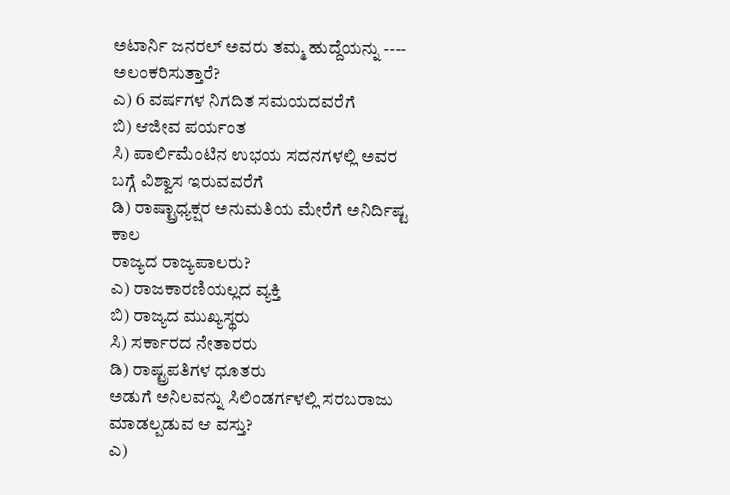ಅಟಾರ್ನಿ ಜನರಲ್ ಅವರು ತಮ್ಮ ಹುದ್ದೆಯನ್ನು ---- ಅಲಂಕರಿಸುತ್ತಾರೆ?
ಎ) 6 ವರ್ಷಗಳ ನಿಗದಿತ ಸಮಯದವರೆಗೆ
ಬಿ) ಆಜೀವ ಪರ್ಯಂತ
ಸಿ) ಪಾರ್ಲಿಮೆಂಟಿನ ಉಭಯ ಸದನಗಳಲ್ಲಿ ಅವರ ಬಗ್ಗೆ ವಿಶ್ವಾಸ ಇರುವವರೆಗೆ
ಡಿ) ರಾಷ್ಟ್ರಾಧ್ಯಕ್ಷರ ಅನುಮತಿಯ ಮೇರೆಗೆ ಅನಿರ್ದಿಷ್ಟ ಕಾಲ
ರಾಜ್ಯದ ರಾಜ್ಯಪಾಲರು?
ಎ) ರಾಜಕಾರಣಿಯಲ್ಲದ ವ್ಯಕ್ತಿ
ಬಿ) ರಾಜ್ಯದ ಮುಖ್ಯಸ್ಥರು
ಸಿ) ಸರ್ಕಾರದ ನೇತಾರರು
ಡಿ) ರಾಷ್ಟ್ರಪತಿಗಳ ಧೂತರು
ಅಡುಗೆ ಅನಿಲವನ್ನು ಸಿಲಿಂಡರ್ಗಳಲ್ಲಿ ಸರಬರಾಜು ಮಾಡಲ್ಪಡುವ ಆ ವಸ್ತು?
ಎ)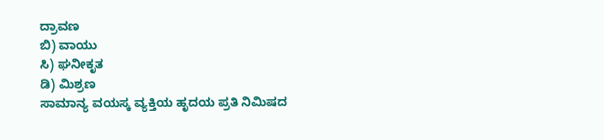ದ್ರಾವಣ
ಬಿ) ವಾಯು
ಸಿ) ಘನೀಕೃತ
ಡಿ) ಮಿಶ್ರಣ
ಸಾಮಾನ್ಯ ವಯಸ್ಕ ವ್ಯಕ್ತಿಯ ಹೃದಯ ಪ್ರತಿ ನಿಮಿಷದ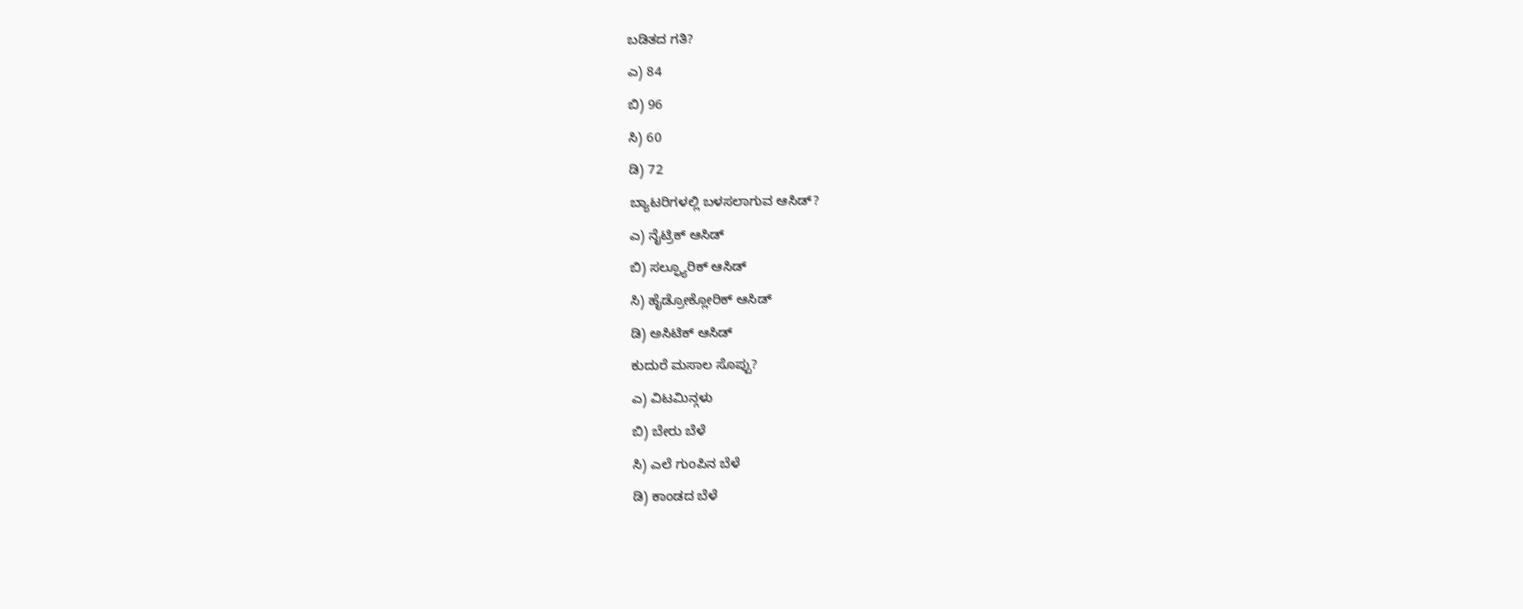ಬಡಿತದ ಗತಿ?
ಎ) 84
ಬಿ) 96
ಸಿ) 60
ಡಿ) 72
ಬ್ಯಾಟರಿಗಳಲ್ಲಿ ಬಳಸಲಾಗುವ ಆಸಿಡ್?
ಎ) ನೈಟ್ರಿಕ್ ಆಸಿಡ್
ಬಿ) ಸಲ್ಫ್ಯೂರಿಕ್ ಆಸಿಡ್
ಸಿ) ಹೈಡ್ರೋಕ್ಲೋರಿಕ್ ಆಸಿಡ್
ಡಿ) ಅಸಿಟಿಕ್ ಆಸಿಡ್
ಕುದುರೆ ಮಸಾಲ ಸೊಪ್ಪು?
ಎ) ವಿಟಮಿನ್ಗಳು
ಬಿ) ಬೇರು ಬೆಳೆ
ಸಿ) ಎಲೆ ಗುಂಪಿನ ಬೆಳೆ
ಡಿ) ಕಾಂಡದ ಬೆಳೆ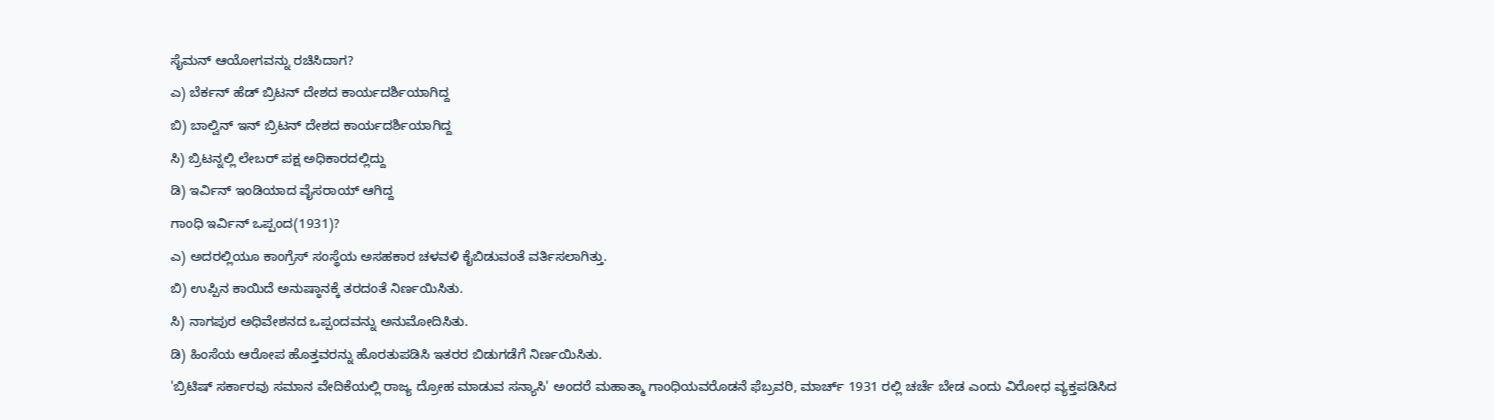ಸೈಮನ್ ಆಯೋಗವನ್ನು ರಚಿಸಿದಾಗ?
ಎ) ಬೆರ್ಕನ್ ಹೆಡ್ ಬ್ರಿಟನ್ ದೇಶದ ಕಾರ್ಯದರ್ಶಿಯಾಗಿದ್ದ
ಬಿ) ಬಾಲ್ವಿನ್ ಇನ್ ಬ್ರಿಟನ್ ದೇಶದ ಕಾರ್ಯದರ್ಶಿಯಾಗಿದ್ದ
ಸಿ) ಬ್ರಿಟನ್ನಲ್ಲಿ ಲೇಬರ್ ಪಕ್ಷ ಅಧಿಕಾರದಲ್ಲಿದ್ದು
ಡಿ) ಇರ್ವಿನ್ ಇಂಡಿಯಾದ ವೈಸರಾಯ್ ಆಗಿದ್ದ
ಗಾಂಧಿ ಇರ್ವಿನ್ ಒಪ್ಪಂದ(1931)?
ಎ) ಅದರಲ್ಲಿಯೂ ಕಾಂಗ್ರೆಸ್ ಸಂಸ್ಥೆಯ ಅಸಹಕಾರ ಚಳವಳಿ ಕೈಬಿಡುವಂತೆ ವರ್ತಿಸಲಾಗಿತ್ತು.
ಬಿ) ಉಪ್ಪಿನ ಕಾಯಿದೆ ಅನುಷ್ಠಾನಕ್ಕೆ ತರದಂತೆ ನಿರ್ಣಯಿಸಿತು.
ಸಿ) ನಾಗಪುರ ಅಧಿವೇಶನದ ಒಪ್ಪಂದವನ್ನು ಅನುಮೋದಿಸಿತು.
ಡಿ) ಹಿಂಸೆಯ ಆರೋಪ ಹೊತ್ತವರನ್ನು ಹೊರತುಪಡಿಸಿ ಇತರರ ಬಿಡುಗಡೆಗೆ ನಿರ್ಣಯಿಸಿತು.
'ಬ್ರಿಟಿಷ್ ಸರ್ಕಾರವು ಸಮಾನ ವೇದಿಕೆಯಲ್ಲಿ ರಾಜ್ಯ ದ್ರೋಹ ಮಾಡುವ ಸನ್ಯಾಸಿ' ಅಂದರೆ ಮಹಾತ್ಮಾ ಗಾಂಧಿಯವರೊಡನೆ ಫೆಬ್ರವರಿ, ಮಾರ್ಚ್ 1931 ರಲ್ಲಿ ಚರ್ಚೆ ಬೇಡ ಎಂದು ವಿರೋಧ ವ್ಯಕ್ತಪಡಿಸಿದ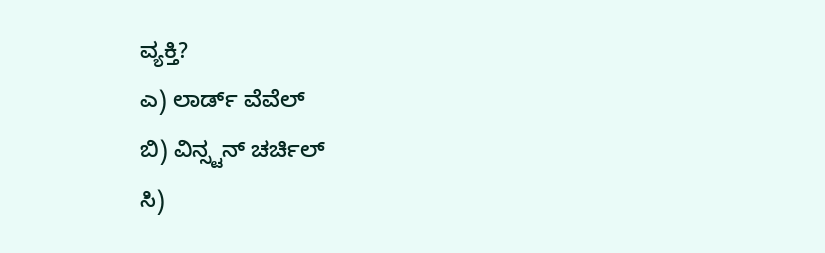ವ್ಯಕ್ತಿ?
ಎ) ಲಾರ್ಡ್ ವೆವೆಲ್
ಬಿ) ವಿನ್ಸ್ಟನ್ ಚರ್ಚಿಲ್
ಸಿ)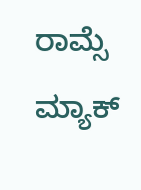ರಾಮ್ಸೆ ಮ್ಯಾಕ್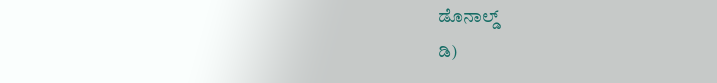ಡೊನಾಲ್ಡ್
ಡಿ)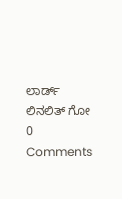ಲಾರ್ಡ್ ಲಿನಲಿತ್ ಗೋ
0 Comments